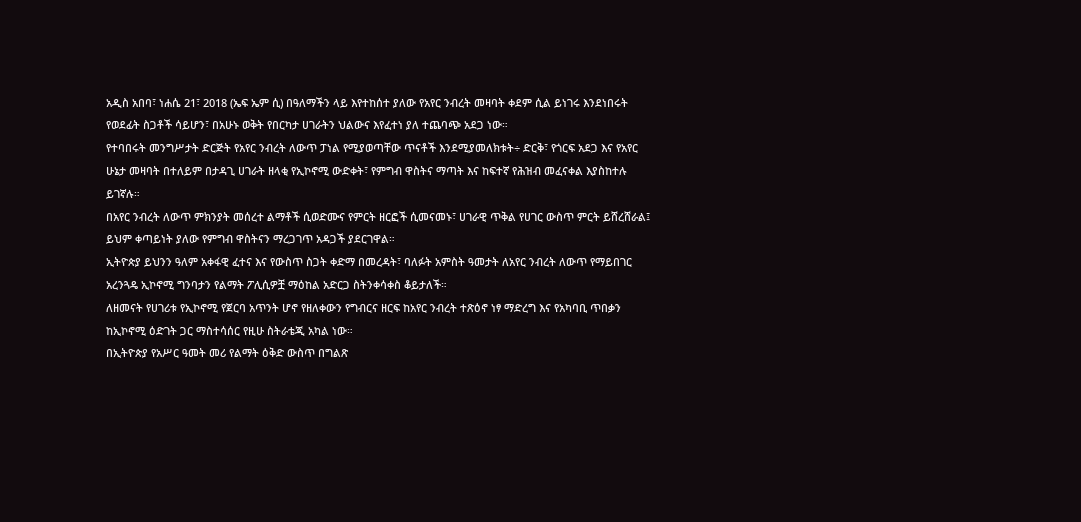አዲስ አበባ፣ ነሐሴ 21፣ 2018 (ኤፍ ኤም ሲ) በዓለማችን ላይ እየተከሰተ ያለው የአየር ንብረት መዛባት ቀደም ሲል ይነገሩ እንደነበሩት የወደፊት ስጋቶች ሳይሆን፣ በአሁኑ ወቅት የበርካታ ሀገራትን ህልውና እየፈተነ ያለ ተጨባጭ አደጋ ነው።
የተባበሩት መንግሥታት ድርጅት የአየር ንብረት ለውጥ ፓነል የሚያወጣቸው ጥናቶች እንደሚያመለክቱት÷ ድርቅ፣ የጎርፍ አደጋ እና የአየር ሁኔታ መዛባት በተለይም በታዳጊ ሀገራት ዘላቂ የኢኮኖሚ ውድቀት፣ የምግብ ዋስትና ማጣት እና ከፍተኛ የሕዝብ መፈናቀል እያስከተሉ ይገኛሉ።
በአየር ንብረት ለውጥ ምክንያት መሰረተ ልማቶች ሲወድሙና የምርት ዘርፎች ሲመናመኑ፣ ሀገራዊ ጥቅል የሀገር ውስጥ ምርት ይሸረሸራል፤ ይህም ቀጣይነት ያለው የምግብ ዋስትናን ማረጋገጥ አዳጋች ያደርገዋል።
ኢትዮጵያ ይህንን ዓለም አቀፋዊ ፈተና እና የውስጥ ስጋት ቀድማ በመረዳት፣ ባለፉት አምስት ዓመታት ለአየር ንብረት ለውጥ የማይበገር አረንጓዴ ኢኮኖሚ ግንባታን የልማት ፖሊሲዎቿ ማዕከል አድርጋ ስትንቀሳቀስ ቆይታለች።
ለዘመናት የሀገሪቱ የኢኮኖሚ የጀርባ አጥንት ሆኖ የዘለቀውን የግብርና ዘርፍ ከአየር ንብረት ተጽዕኖ ነፃ ማድረግ እና የአካባቢ ጥበቃን ከኢኮኖሚ ዕድገት ጋር ማስተሳሰር የዚሁ ስትራቴጂ አካል ነው።
በኢትዮጵያ የአሥር ዓመት መሪ የልማት ዕቅድ ውስጥ በግልጽ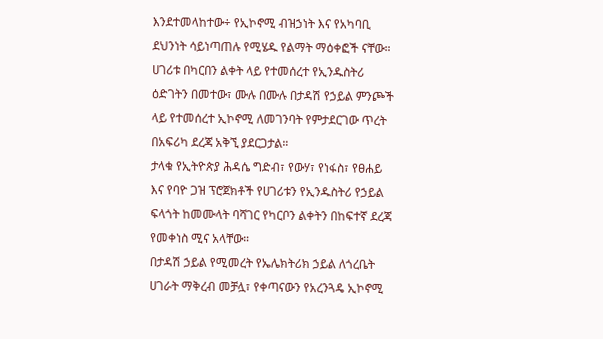እንደተመላከተው÷ የኢኮኖሚ ብዝኃነት እና የአካባቢ ደህንነት ሳይነጣጠሉ የሚሄዱ የልማት ማዕቀፎች ናቸው። ሀገሪቱ በካርበን ልቀት ላይ የተመሰረተ የኢንዱስትሪ ዕድገትን በመተው፣ ሙሉ በሙሉ በታዳሽ የኃይል ምንጮች ላይ የተመሰረተ ኢኮኖሚ ለመገንባት የምታደርገው ጥረት በአፍሪካ ደረጃ አቅኚ ያደርጋታል።
ታላቁ የኢትዮጵያ ሕዳሴ ግድብ፣ የውሃ፣ የነፋስ፣ የፀሐይ እና የባዮ ጋዝ ፕሮጀክቶች የሀገሪቱን የኢንዱስትሪ የኃይል ፍላጎት ከመሙላት ባሻገር የካርቦን ልቀትን በከፍተኛ ደረጃ የመቀነስ ሚና አላቸው።
በታዳሽ ኃይል የሚመረት የኤሌክትሪክ ኃይል ለጎረቤት ሀገራት ማቅረብ መቻሏ፣ የቀጣናውን የአረንጓዴ ኢኮኖሚ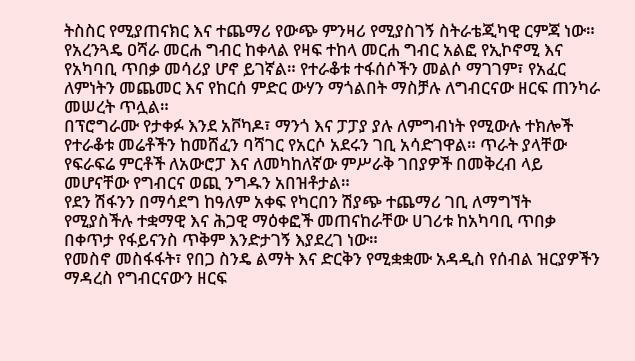ትስስር የሚያጠናክር እና ተጨማሪ የውጭ ምንዛሪ የሚያስገኝ ስትራቴጂካዊ ርምጃ ነው።
የአረንጓዴ ዐሻራ መርሐ ግብር ከቀላል የዛፍ ተከላ መርሐ ግብር አልፎ የኢኮኖሚ እና የአካባቢ ጥበቃ መሳሪያ ሆኖ ይገኛል። የተራቆቱ ተፋሰሶችን መልሶ ማገገም፣ የአፈር ለምነትን መጨመር እና የከርሰ ምድር ውሃን ማጎልበት ማስቻሉ ለግብርናው ዘርፍ ጠንካራ መሠረት ጥሏል።
በፕሮግራሙ የታቀፉ እንደ አቮካዶ፣ ማንጎ እና ፓፓያ ያሉ ለምግብነት የሚውሉ ተክሎች የተራቆቱ መሬቶችን ከመሸፈን ባሻገር የአርሶ አደሩን ገቢ አሳድገዋል። ጥራት ያላቸው የፍራፍሬ ምርቶች ለአውሮፓ እና ለመካከለኛው ምሥራቅ ገበያዎች በመቅረብ ላይ መሆናቸው የግብርና ወጪ ንግዱን አበዝቶታል።
የደን ሽፋንን በማሳደግ ከዓለም አቀፍ የካርበን ሽያጭ ተጨማሪ ገቢ ለማግኘት የሚያስችሉ ተቋማዊ እና ሕጋዊ ማዕቀፎች መጠናከራቸው ሀገሪቱ ከአካባቢ ጥበቃ በቀጥታ የፋይናንስ ጥቅም እንድታገኝ እያደረገ ነው።
የመስኖ መስፋፋት፣ የበጋ ስንዴ ልማት እና ድርቅን የሚቋቋሙ አዳዲስ የሰብል ዝርያዎችን ማዳረስ የግብርናውን ዘርፍ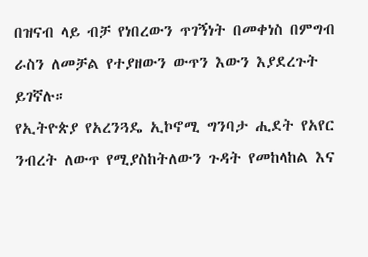በዝናብ ላይ ብቻ የነበረውን ጥገኝነት በመቀነስ በምግብ ራስን ለመቻል የተያዘውን ውጥን እውን እያደረጉት ይገኛሉ።
የኢትዮጵያ የአረንጓዴ ኢኮኖሚ ግንባታ ሒደት የአየር ንብረት ለውጥ የሚያስከትለውን ጉዳት የመከላከል እና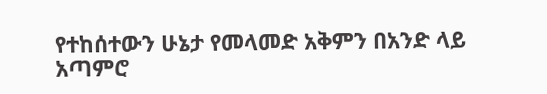የተከሰተውን ሁኔታ የመላመድ አቅምን በአንድ ላይ አጣምሮ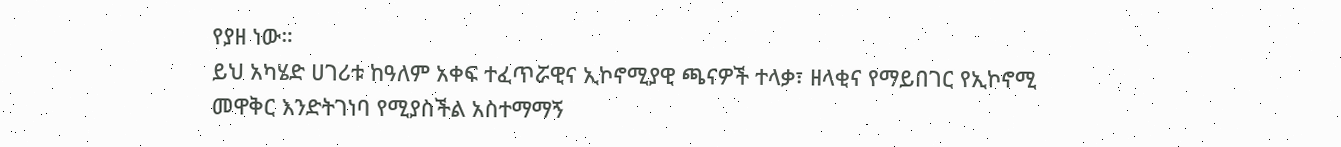የያዘ ነው።
ይህ አካሄድ ሀገሪቱ ከዓለም አቀፍ ተፈጥሯዊና ኢኮኖሚያዊ ጫናዎች ተላቃ፣ ዘላቂና የማይበገር የኢኮኖሚ መዋቅር እንድትገነባ የሚያስችል አስተማማኝ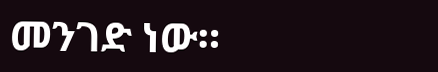መንገድ ነው።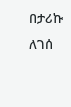በታሪኩ ለገሰ